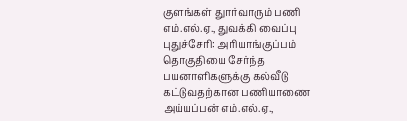குளங்கள் துார்வாரும் பணி எம்.எல்.ஏ., துவக்கி வைப்பு
புதுச்சேரி: அரியாங்குப்பம் தொகுதியை சேர்ந்த பயனாளிகளுக்கு கல்வீடு கட்டுவதற்கான பணியாணை அய்யப்பன் எம்.எல்.ஏ.,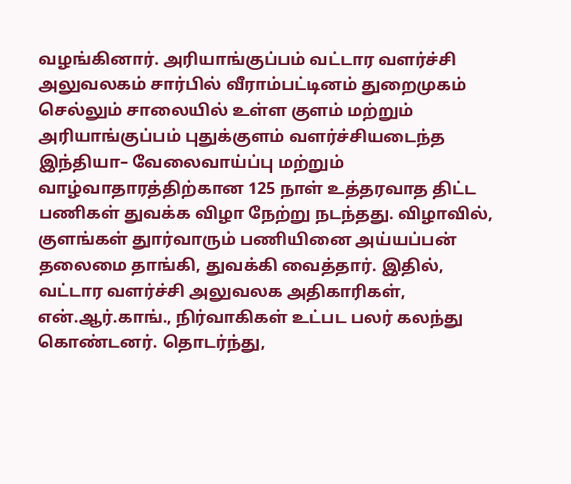வழங்கினார். அரியாங்குப்பம் வட்டார வளர்ச்சி அலுவலகம் சார்பில் வீராம்பட்டினம் துறைமுகம் செல்லும் சாலையில் உள்ள குளம் மற்றும் அரியாங்குப்பம் புதுக்குளம் வளர்ச்சியடைந்த இந்தியா– வேலைவாய்ப்பு மற்றும் வாழ்வாதாரத்திற்கான 125 நாள் உத்தரவாத திட்ட பணிகள் துவக்க விழா நேற்று நடந்தது. விழாவில், குளங்கள் துார்வாரும் பணியினை அய்யப்பன் தலைமை தாங்கி, துவக்கி வைத்தார். இதில், வட்டார வளர்ச்சி அலுவலக அதிகாரிகள், என்.ஆர்.காங்., நிர்வாகிகள் உட்பட பலர் கலந்து கொண்டனர். தொடர்ந்து,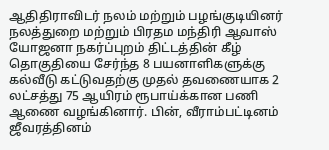ஆதிதிராவிடர் நலம் மற்றும் பழங்குடியினர் நலத்துறை மற்றும் பிரதம மந்திரி ஆவாஸ் யோஜனா நகர்ப்புறம் திட்டத்தின் கீழ் தொகுதியை சேர்ந்த 8 பயனாளிகளுக்கு கல்வீடு கட்டுவதற்கு முதல் தவணையாக 2 லட்சத்து 75 ஆயிரம் ரூபாய்க்கான பணி ஆணை வழங்கினார். பின், வீராம்பட்டினம் ஜீவரத்தினம்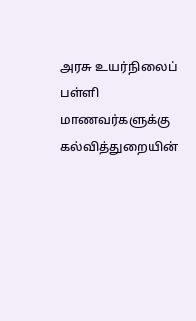அரசு உயர்நிலைப் பள்ளி மாணவர்களுக்கு கல்வித்துறையின்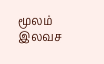மூலம் இலவச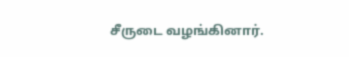சீருடை வழங்கினார்.